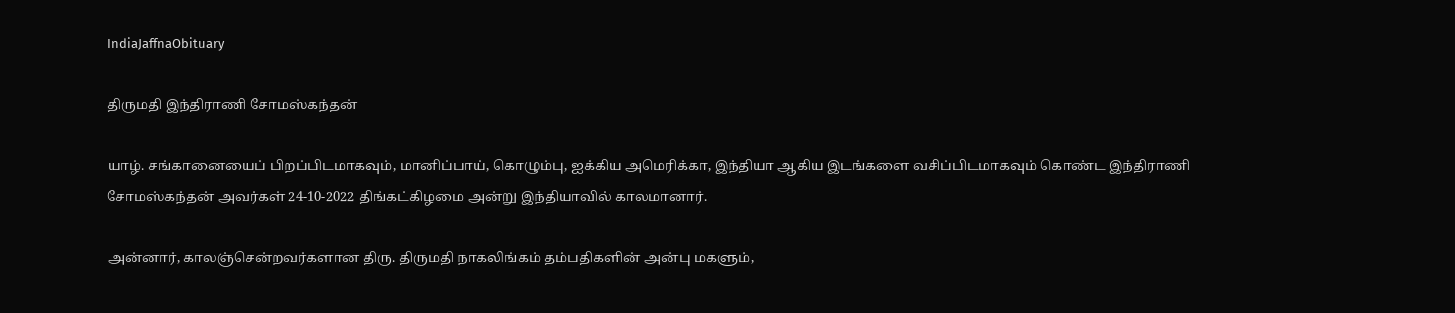IndiaJaffnaObituary

திருமதி இந்திராணி சோமஸ்கந்தன்

யாழ். சங்கானையைப் பிறப்பிடமாகவும், மானிப்பாய், கொழும்பு, ஐக்கிய அமெரிக்கா, இந்தியா ஆகிய இடங்களை வசிப்பிடமாகவும் கொண்ட இந்திராணி சோமஸ்கந்தன் அவர்கள் 24-10-2022 திங்கட்கிழமை அன்று இந்தியாவில் காலமானார்.

அன்னார், காலஞ்சென்றவர்களான திரு. திருமதி நாகலிங்கம் தம்பதிகளின் அன்பு மகளும்,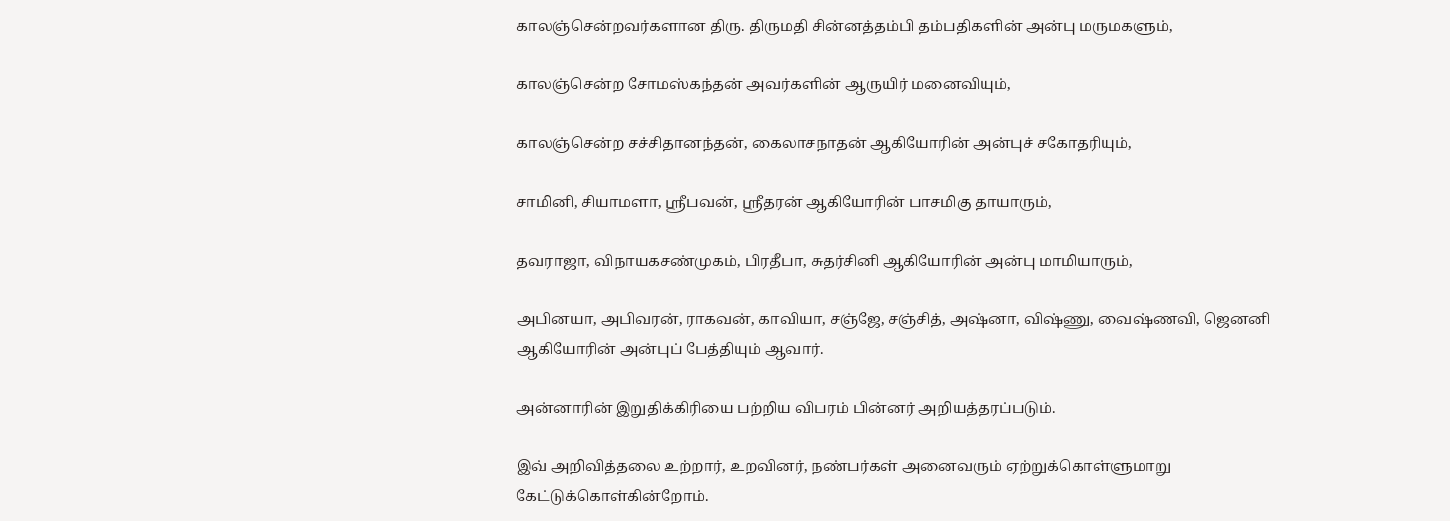காலஞ்சென்றவர்களான திரு. திருமதி சின்னத்தம்பி தம்பதிகளின் அன்பு மருமகளும்,

காலஞ்சென்ற சோமஸ்கந்தன் அவர்களின் ஆருயிர் மனைவியும்,

காலஞ்சென்ற சச்சிதானந்தன், கைலாசநாதன் ஆகியோரின் அன்புச் சகோதரியும்,

சாமினி, சியாமளா, ஸ்ரீபவன், ஸ்ரீதரன் ஆகியோரின் பாசமிகு தாயாரும்,

தவராஜா, விநாயகசண்முகம், பிரதீபா, சுதர்சினி ஆகியோரின் அன்பு மாமியாரும்,

அபினயா, அபிவரன், ராகவன், காவியா, சஞ்ஜே, சஞ்சித், அஷ்னா, விஷ்ணு, வைஷ்ணவி, ஜெனனி ஆகியோரின் அன்புப் பேத்தியும் ஆவார்.

அன்னாரின் இறுதிக்கிரியை பற்றிய விபரம் பின்னர் அறியத்தரப்படும்.

இவ் அறிவித்தலை உற்றார், உறவினர், நண்பர்கள் அனைவரும் ஏற்றுக்கொள்ளுமாறு கேட்டுக்கொள்கின்றோம்.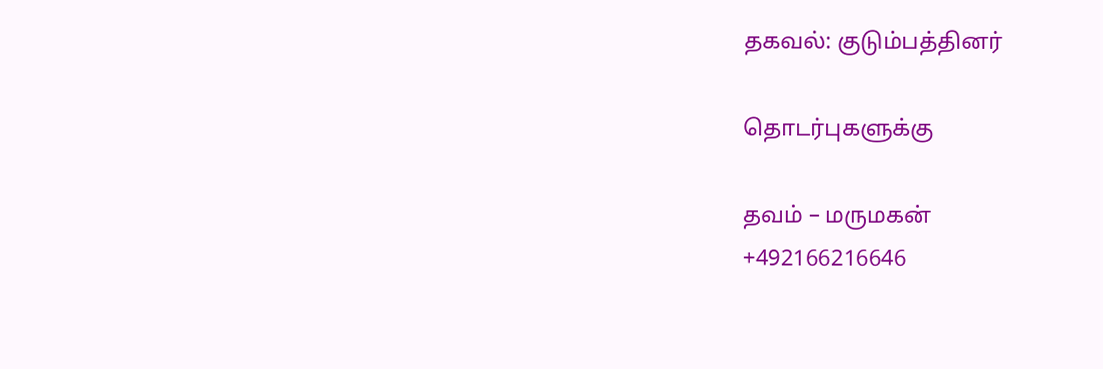தகவல்: குடும்பத்தினர்

தொடர்புகளுக்கு

தவம் – மருமகன்
+492166216646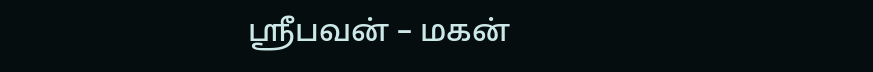ஸ்ரீபவன் – மகன்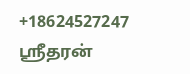+18624527247
ஸ்ரீதரன்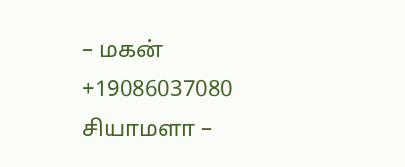– மகன்
+19086037080
சியாமளா –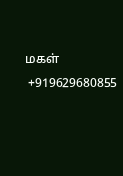மகள்
 +919629680855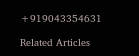+919043354631

Related Articles